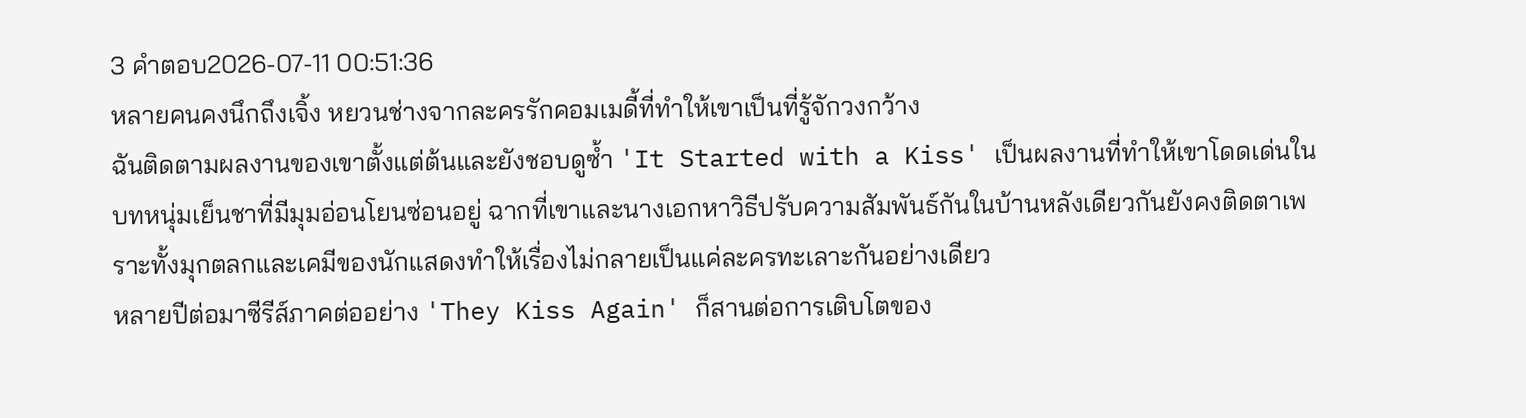3 คำตอบ2026-07-11 00:51:36
หลายคนคงนึกถึงเจิ้ง หยวนช่างจากละครรักคอมเมดี้ที่ทำให้เขาเป็นที่รู้จักวงกว้าง
ฉันติดตามผลงานของเขาตั้งแต่ต้นและยังชอบดูซ้ำ 'It Started with a Kiss' เป็นผลงานที่ทำให้เขาโดดเด่นในบทหนุ่มเย็นชาที่มีมุมอ่อนโยนซ่อนอยู่ ฉากที่เขาและนางเอกหาวิธีปรับความสัมพันธ์กันในบ้านหลังเดียวกันยังคงติดตาเพราะทั้งมุกตลกและเคมีของนักแสดงทำให้เรื่องไม่กลายเป็นแค่ละครทะเลาะกันอย่างเดียว
หลายปีต่อมาซีรีส์ภาคต่ออย่าง 'They Kiss Again' ก็สานต่อการเติบโตของ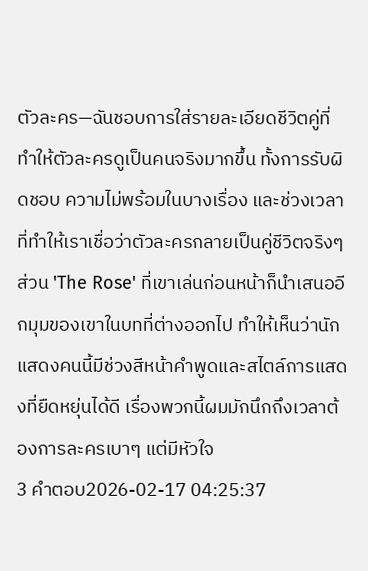ตัวละคร—ฉันชอบการใส่รายละเอียดชีวิตคู่ที่ทำให้ตัวละครดูเป็นคนจริงมากขึ้น ทั้งการรับผิดชอบ ความไม่พร้อมในบางเรื่อง และช่วงเวลาที่ทำให้เราเชื่อว่าตัวละครกลายเป็นคู่ชีวิตจริงๆ ส่วน 'The Rose' ที่เขาเล่นก่อนหน้าก็นำเสนออีกมุมของเขาในบทที่ต่างออกไป ทำให้เห็นว่านักแสดงคนนี้มีช่วงสีหน้าคำพูดและสไตล์การแสดงที่ยืดหยุ่นได้ดี เรื่องพวกนี้ผมมักนึกถึงเวลาต้องการละครเบาๆ แต่มีหัวใจ
3 คำตอบ2026-02-17 04:25:37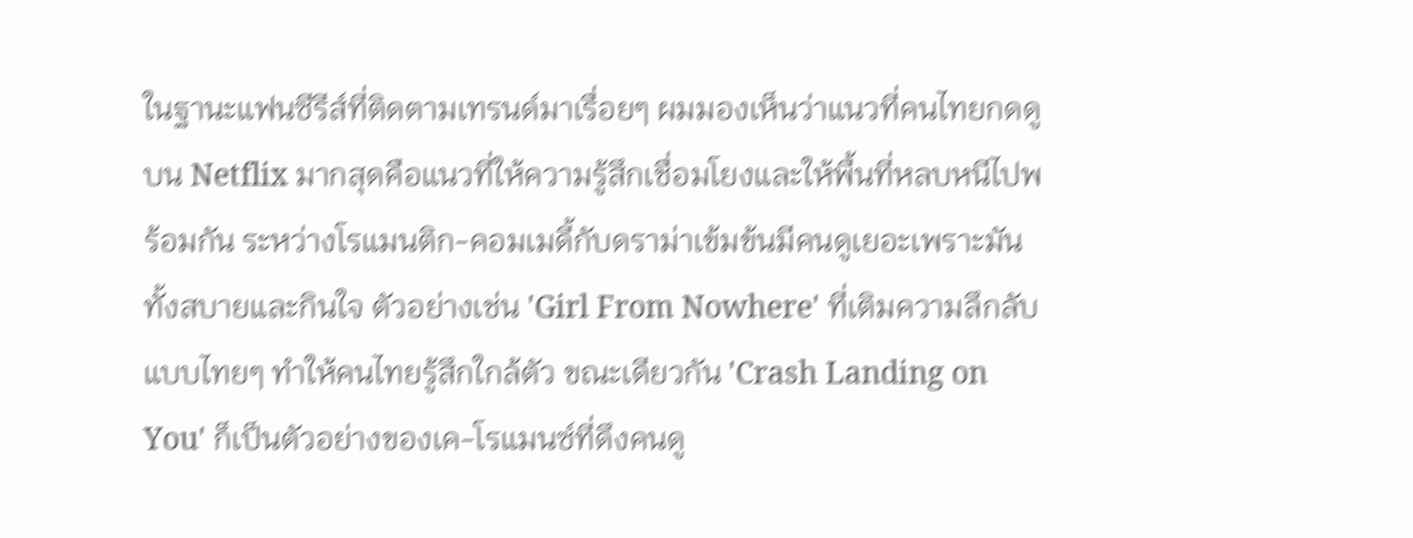ในฐานะแฟนซีรีส์ที่ติดตามเทรนด์มาเรื่อยๆ ผมมองเห็นว่าแนวที่คนไทยกดดูบน Netflix มากสุดคือแนวที่ให้ความรู้สึกเชื่อมโยงและให้พื้นที่หลบหนีไปพร้อมกัน ระหว่างโรแมนติก-คอมเมดี้กับดราม่าเข้มข้นมีคนดูเยอะเพราะมันทั้งสบายและกินใจ ตัวอย่างเช่น 'Girl From Nowhere' ที่เติมความลึกลับแบบไทยๆ ทำให้คนไทยรู้สึกใกล้ตัว ขณะเดียวกัน 'Crash Landing on You' ก็เป็นตัวอย่างของเค-โรแมนซ์ที่ดึงคนดู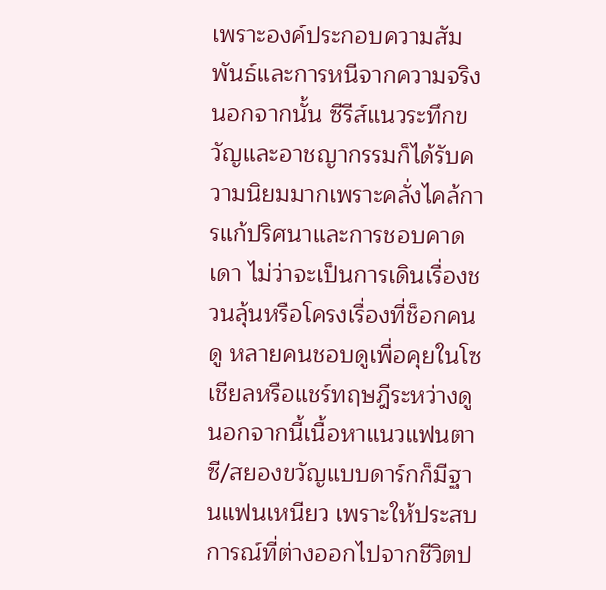เพราะองค์ประกอบความสัมพันธ์และการหนีจากความจริง
นอกจากนั้น ซีรีส์แนวระทึกขวัญและอาชญากรรมก็ได้รับความนิยมมากเพราะคลั่งไคล้การแก้ปริศนาและการชอบคาดเดา ไม่ว่าจะเป็นการเดินเรื่องชวนลุ้นหรือโครงเรื่องที่ช็อกคนดู หลายคนชอบดูเพื่อคุยในโซเชียลหรือแชร์ทฤษฎีระหว่างดู นอกจากนี้เนื้อหาแนวแฟนตาซี/สยองขวัญแบบดาร์กก็มีฐานแฟนเหนียว เพราะให้ประสบการณ์ที่ต่างออกไปจากชีวิตป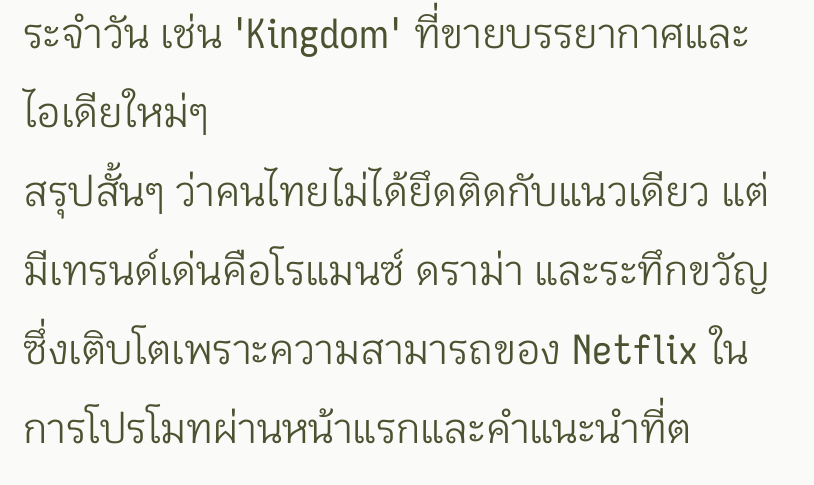ระจำวัน เช่น 'Kingdom' ที่ขายบรรยากาศและไอเดียใหม่ๆ
สรุปสั้นๆ ว่าคนไทยไม่ได้ยึดติดกับแนวเดียว แต่มีเทรนด์เด่นคือโรแมนซ์ ดราม่า และระทึกขวัญ ซึ่งเติบโตเพราะความสามารถของ Netflix ในการโปรโมทผ่านหน้าแรกและคำแนะนำที่ต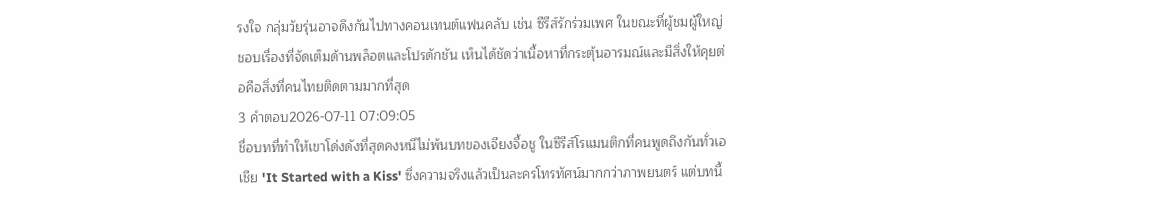รงใจ กลุ่มวัยรุ่นอาจดึงกันไปทางคอนเทนต์แฟนคลับ เช่น ซีรีส์รักร่วมเพศ ในขณะที่ผู้ชมผู้ใหญ่ชอบเรื่องที่จัดเต็มด้านพล็อตและโปรดักชัน เห็นได้ชัดว่าเนื้อหาที่กระตุ้นอารมณ์และมีสิ่งให้คุยต่อคือสิ่งที่คนไทยติดตามมากที่สุด
3 คำตอบ2026-07-11 07:09:05
ชื่อบทที่ทำให้เขาโด่งดังที่สุดคงหนีไม่พ้นบทของเจียงจื้อชู ในซีรีส์โรแมนติกที่คนพูดถึงกันทั่วเอเชีย 'It Started with a Kiss' ซึ่งความจริงแล้วเป็นละครโทรทัศน์มากกว่าภาพยนตร์ แต่บทนี้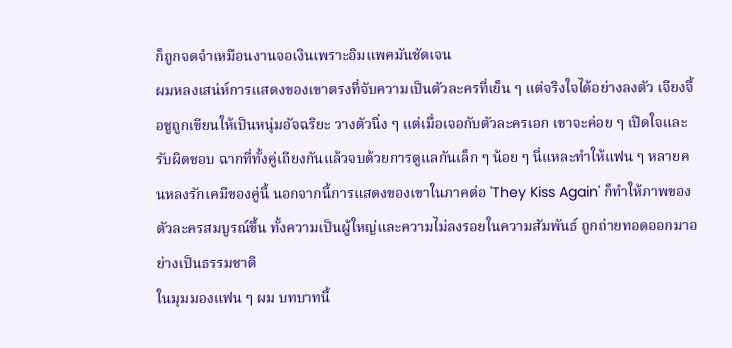ก็ถูกจดจำเหมือนงานจอเงินเพราะอิมแพคมันชัดเจน
ผมหลงเสน่ห์การแสดงของเขาตรงที่จับความเป็นตัวละครที่เย็น ๆ แต่จริงใจได้อย่างลงตัว เจียงจื้อชูถูกเขียนให้เป็นหนุ่มอัจฉริยะ วางตัวนิ่ง ๆ แต่เมื่อเจอกับตัวละครเอก เขาจะค่อย ๆ เปิดใจและรับผิดชอบ ฉากที่ทั้งคู่เถียงกันแล้วจบด้วยการดูแลกันเล็ก ๆ น้อย ๆ นี่แหละทำให้แฟน ๆ หลายคนหลงรักเคมีของคู่นี้ นอกจากนี้การแสดงของเขาในภาคต่อ 'They Kiss Again' ก็ทำให้ภาพของตัวละครสมบูรณ์ขึ้น ทั้งความเป็นผู้ใหญ่และความไม่ลงรอยในความสัมพันธ์ ถูกถ่ายทอดออกมาอย่างเป็นธรรมชาติ
ในมุมมองแฟน ๆ ผม บทบาทนี้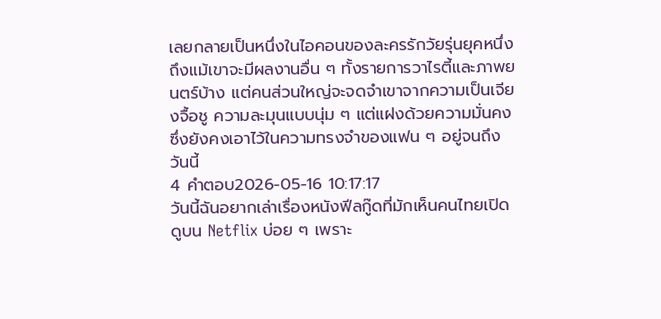เลยกลายเป็นหนึ่งในไอคอนของละครรักวัยรุ่นยุคหนึ่ง ถึงแม้เขาจะมีผลงานอื่น ๆ ทั้งรายการวาไรตี้และภาพยนตร์บ้าง แต่คนส่วนใหญ่จะจดจำเขาจากความเป็นเจียงจื้อชู ความละมุนแบบนุ่ม ๆ แต่แฝงด้วยความมั่นคง ซึ่งยังคงเอาไว้ในความทรงจำของแฟน ๆ อยู่จนถึงวันนี้
4 คำตอบ2026-05-16 10:17:17
วันนี้ฉันอยากเล่าเรื่องหนังฟีลกู๊ดที่มักเห็นคนไทยเปิดดูบน Netflix บ่อย ๆ เพราะ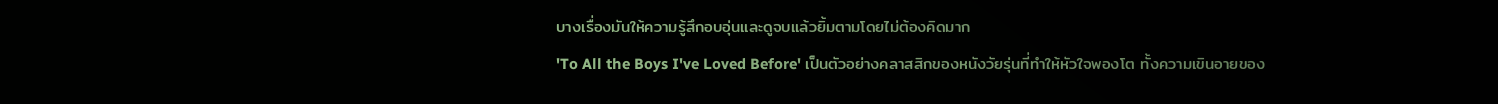บางเรื่องมันให้ความรู้สึกอบอุ่นและดูจบแล้วยิ้มตามโดยไม่ต้องคิดมาก
'To All the Boys I've Loved Before' เป็นตัวอย่างคลาสสิกของหนังวัยรุ่นที่ทำให้หัวใจพองโต ทั้งความเขินอายของ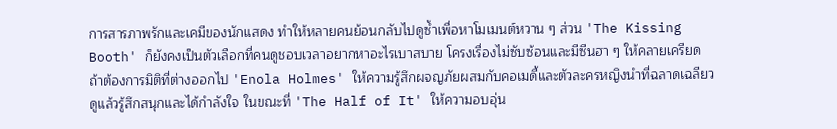การสารภาพรักและเคมีของนักแสดง ทำให้หลายคนย้อนกลับไปดูซ้ำเพื่อหาโมเมนต์หวาน ๆ ส่วน 'The Kissing Booth' ก็ยังคงเป็นตัวเลือกที่คนดูชอบเวลาอยากหาอะไรเบาสบาย โครงเรื่องไม่ซับซ้อนและมีซีนฮา ๆ ให้คลายเครียด
ถ้าต้องการมิติที่ต่างออกไป 'Enola Holmes' ให้ความรู้สึกผจญภัยผสมกับคอเมดี้และตัวละครหญิงนำที่ฉลาดเฉลียว ดูแล้วรู้สึกสนุกและได้กำลังใจ ในขณะที่ 'The Half of It' ให้ความอบอุ่น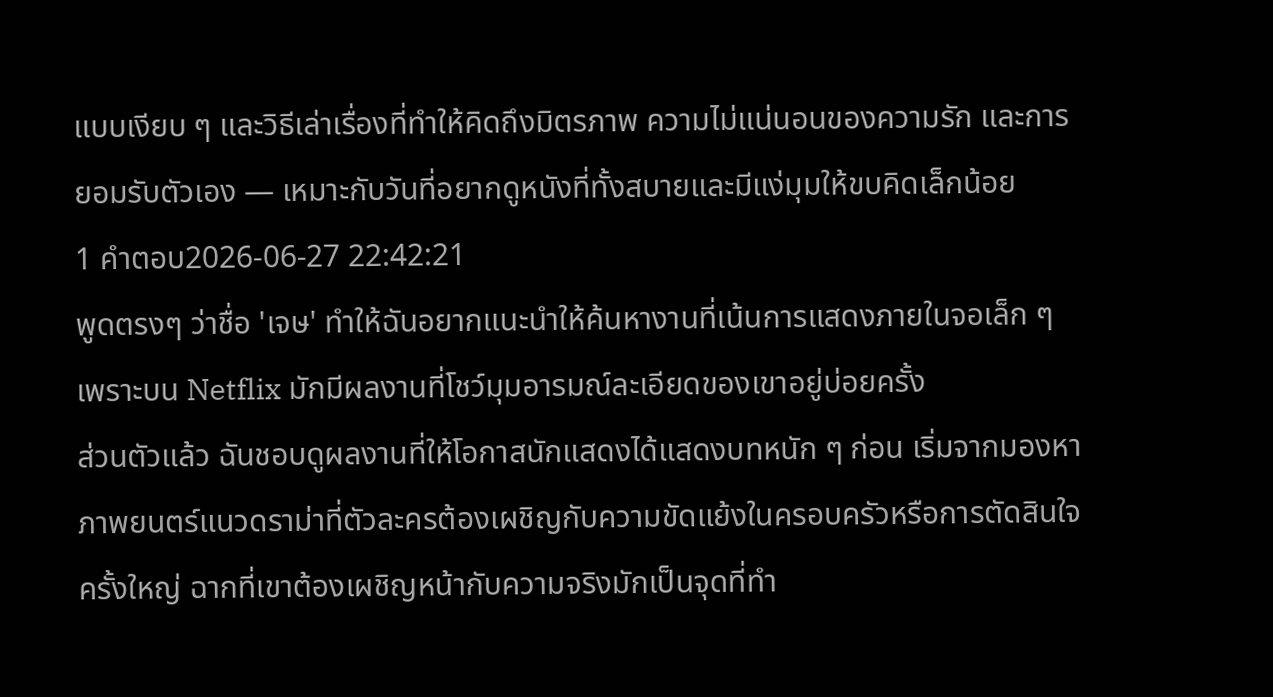แบบเงียบ ๆ และวิธีเล่าเรื่องที่ทำให้คิดถึงมิตรภาพ ความไม่แน่นอนของความรัก และการยอมรับตัวเอง — เหมาะกับวันที่อยากดูหนังที่ทั้งสบายและมีแง่มุมให้ขบคิดเล็กน้อย
1 คำตอบ2026-06-27 22:42:21
พูดตรงๆ ว่าชื่อ 'เจษ' ทำให้ฉันอยากแนะนำให้ค้นหางานที่เน้นการแสดงภายในจอเล็ก ๆ เพราะบน Netflix มักมีผลงานที่โชว์มุมอารมณ์ละเอียดของเขาอยู่บ่อยครั้ง
ส่วนตัวแล้ว ฉันชอบดูผลงานที่ให้โอกาสนักแสดงได้แสดงบทหนัก ๆ ก่อน เริ่มจากมองหาภาพยนตร์แนวดราม่าที่ตัวละครต้องเผชิญกับความขัดแย้งในครอบครัวหรือการตัดสินใจครั้งใหญ่ ฉากที่เขาต้องเผชิญหน้ากับความจริงมักเป็นจุดที่ทำ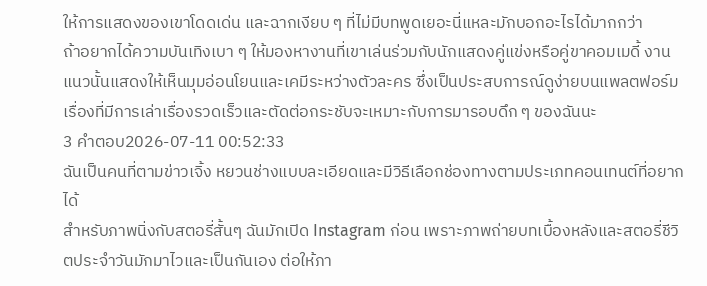ให้การแสดงของเขาโดดเด่น และฉากเงียบ ๆ ที่ไม่มีบทพูดเยอะนี่แหละมักบอกอะไรได้มากกว่า
ถ้าอยากได้ความบันเทิงเบา ๆ ให้มองหางานที่เขาเล่นร่วมกับนักแสดงคู่แข่งหรือคู่ขาคอมเมดี้ งานแนวนั้นแสดงให้เห็นมุมอ่อนโยนและเคมีระหว่างตัวละคร ซึ่งเป็นประสบการณ์ดูง่ายบนแพลตฟอร์ม เรื่องที่มีการเล่าเรื่องรวดเร็วและตัดต่อกระชับจะเหมาะกับการมารอบดึก ๆ ของฉันนะ
3 คำตอบ2026-07-11 00:52:33
ฉันเป็นคนที่ตามข่าวเจิ้ง หยวนช่างแบบละเอียดและมีวิธีเลือกช่องทางตามประเภทคอนเทนต์ที่อยากได้
สำหรับภาพนิ่งกับสตอรี่สั้นๆ ฉันมักเปิด Instagram ก่อน เพราะภาพถ่ายบทเบื้องหลังและสตอรี่ชีวิตประจำวันมักมาไวและเป็นกันเอง ต่อให้ภา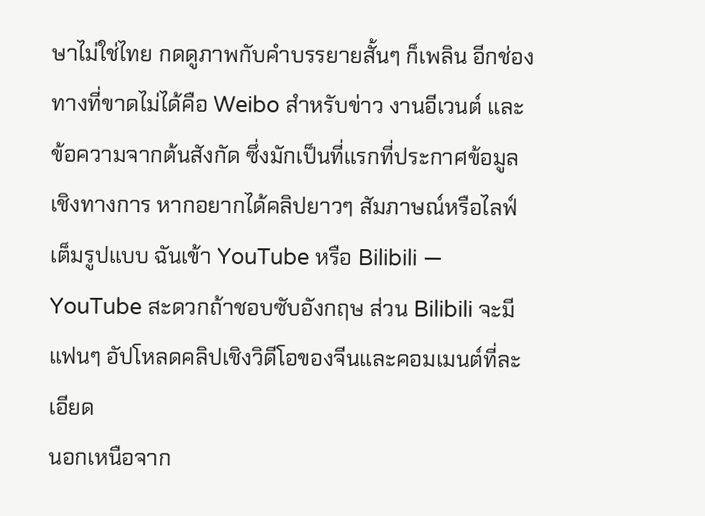ษาไม่ใช่ไทย กดดูภาพกับคำบรรยายสั้นๆ ก็เพลิน อีกช่องทางที่ขาดไม่ได้คือ Weibo สำหรับข่าว งานอีเวนต์ และข้อความจากต้นสังกัด ซึ่งมักเป็นที่แรกที่ประกาศข้อมูลเชิงทางการ หากอยากได้คลิปยาวๆ สัมภาษณ์หรือไลฟ์เต็มรูปแบบ ฉันเข้า YouTube หรือ Bilibili — YouTube สะดวกถ้าชอบซับอังกฤษ ส่วน Bilibili จะมีแฟนๆ อัปโหลดคลิปเชิงวิดีโอของจีนและคอมเมนต์ที่ละเอียด
นอกเหนือจาก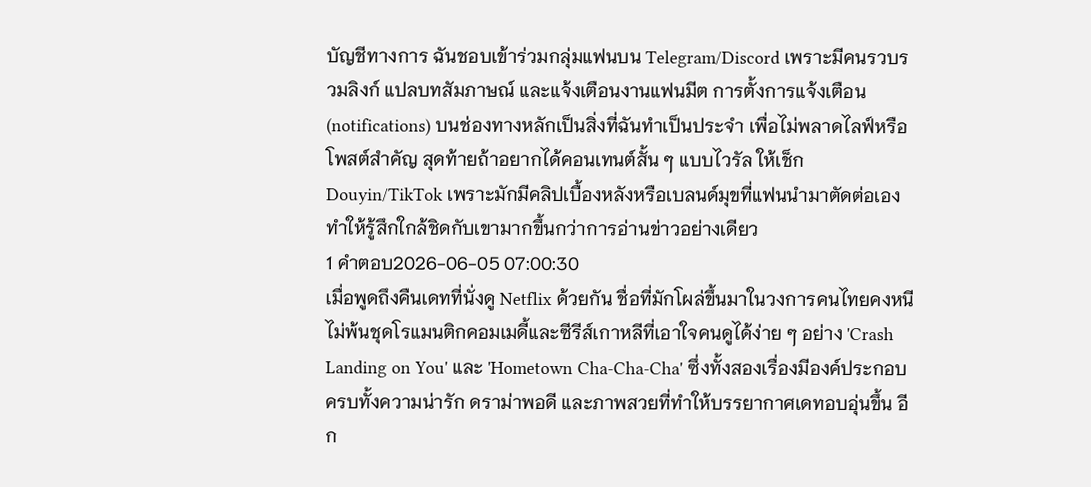บัญชีทางการ ฉันชอบเข้าร่วมกลุ่มแฟนบน Telegram/Discord เพราะมีคนรวบรวมลิงก์ แปลบทสัมภาษณ์ และแจ้งเตือนงานแฟนมีต การตั้งการแจ้งเตือน (notifications) บนช่องทางหลักเป็นสิ่งที่ฉันทำเป็นประจำ เพื่อไม่พลาดไลฟ์หรือโพสต์สำคัญ สุดท้ายถ้าอยากได้คอนเทนต์สั้น ๆ แบบไวรัล ให้เช็ก Douyin/TikTok เพราะมักมีคลิปเบื้องหลังหรือเบลนด์มุขที่แฟนนำมาตัดต่อเอง ทำให้รู้สึกใกล้ชิดกับเขามากขึ้นกว่าการอ่านข่าวอย่างเดียว
1 คำตอบ2026-06-05 07:00:30
เมื่อพูดถึงคืนเดทที่นั่งดู Netflix ด้วยกัน ชื่อที่มักโผล่ขึ้นมาในวงการคนไทยคงหนีไม่พ้นชุดโรแมนติกคอมเมดี้และซีรีส์เกาหลีที่เอาใจคนดูได้ง่าย ๆ อย่าง 'Crash Landing on You' และ 'Hometown Cha-Cha-Cha' ซึ่งทั้งสองเรื่องมีองค์ประกอบครบทั้งความน่ารัก ดราม่าพอดี และภาพสวยที่ทำให้บรรยากาศเดทอบอุ่นขึ้น อีก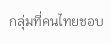กลุ่มที่คนไทยชอบ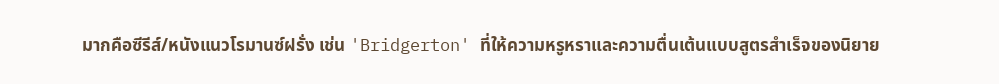มากคือซีรีส์/หนังแนวโรมานซ์ฝรั่ง เช่น 'Bridgerton' ที่ให้ความหรูหราและความตื่นเต้นแบบสูตรสำเร็จของนิยาย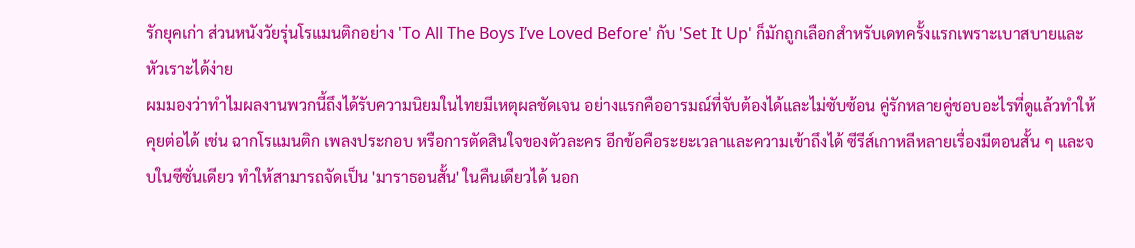รักยุคเก่า ส่วนหนังวัยรุ่นโรแมนติกอย่าง 'To All The Boys I’ve Loved Before' กับ 'Set It Up' ก็มักถูกเลือกสำหรับเดทครั้งแรกเพราะเบาสบายและหัวเราะได้ง่าย
ผมมองว่าทำไมผลงานพวกนี้ถึงได้รับความนิยมในไทยมีเหตุผลชัดเจน อย่างแรกคืออารมณ์ที่จับต้องได้และไม่ซับซ้อน คู่รักหลายคู่ชอบอะไรที่ดูแล้วทำให้คุยต่อได้ เช่น ฉากโรแมนติก เพลงประกอบ หรือการตัดสินใจของตัวละคร อีกข้อคือระยะเวลาและความเข้าถึงได้ ซีรีส์เกาหลีหลายเรื่องมีตอนสั้น ๆ และจบในซีซั่นเดียว ทำให้สามารถจัดเป็น 'มาราธอนสั้น' ในคืนเดียวได้ นอก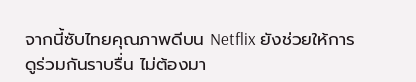จากนี้ซับไทยคุณภาพดีบน Netflix ยังช่วยให้การดูร่วมกันราบรื่น ไม่ต้องมา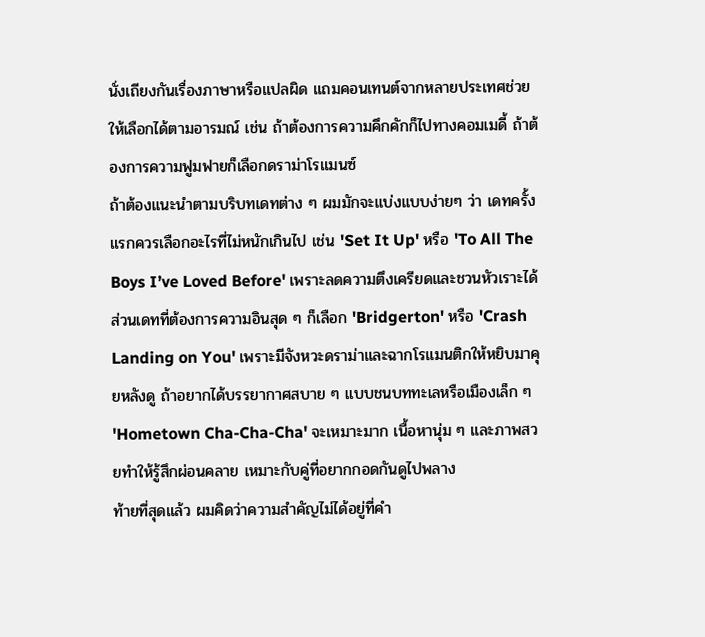นั่งเถียงกันเรื่องภาษาหรือแปลผิด แถมคอนเทนต์จากหลายประเทศช่วยให้เลือกได้ตามอารมณ์ เช่น ถ้าต้องการความคึกคักก็ไปทางคอมเมดี้ ถ้าต้องการความฟูมฟายก็เลือกดราม่าโรแมนซ์
ถ้าต้องแนะนำตามบริบทเดทต่าง ๆ ผมมักจะแบ่งแบบง่ายๆ ว่า เดทครั้งแรกควรเลือกอะไรที่ไม่หนักเกินไป เช่น 'Set It Up' หรือ 'To All The Boys I’ve Loved Before' เพราะลดความตึงเครียดและชวนหัวเราะได้ ส่วนเดทที่ต้องการความอินสุด ๆ ก็เลือก 'Bridgerton' หรือ 'Crash Landing on You' เพราะมีจังหวะดราม่าและฉากโรแมนติกให้หยิบมาคุยหลังดู ถ้าอยากได้บรรยากาศสบาย ๆ แบบชนบททะเลหรือเมืองเล็ก ๆ 'Hometown Cha-Cha-Cha' จะเหมาะมาก เนื้อหานุ่ม ๆ และภาพสวยทำให้รู้สึกผ่อนคลาย เหมาะกับคู่ที่อยากกอดกันดูไปพลาง
ท้ายที่สุดแล้ว ผมคิดว่าความสำคัญไม่ได้อยู่ที่คำ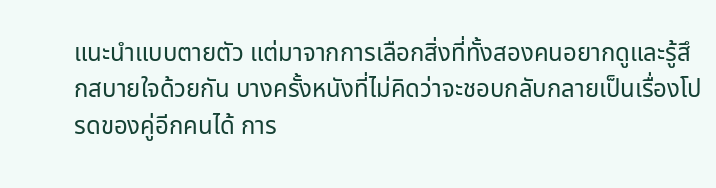แนะนำแบบตายตัว แต่มาจากการเลือกสิ่งที่ทั้งสองคนอยากดูและรู้สึกสบายใจด้วยกัน บางครั้งหนังที่ไม่คิดว่าจะชอบกลับกลายเป็นเรื่องโปรดของคู่อีกคนได้ การ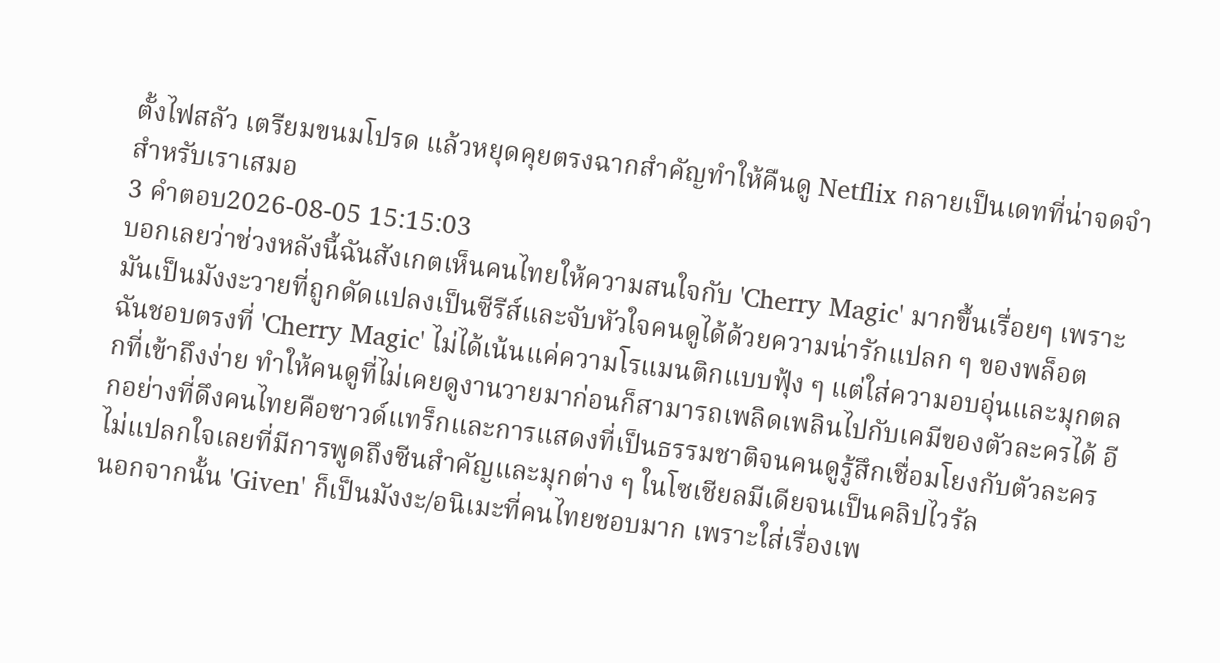ตั้งไฟสลัว เตรียมขนมโปรด แล้วหยุดคุยตรงฉากสำคัญทำให้คืนดู Netflix กลายเป็นเดทที่น่าจดจำสำหรับเราเสมอ
3 คำตอบ2026-08-05 15:15:03
บอกเลยว่าช่วงหลังนี้ฉันสังเกตเห็นคนไทยให้ความสนใจกับ 'Cherry Magic' มากขึ้นเรื่อยๆ เพราะมันเป็นมังงะวายที่ถูกดัดแปลงเป็นซีรีส์และจับหัวใจคนดูได้ด้วยความน่ารักแปลก ๆ ของพล็อต
ฉันชอบตรงที่ 'Cherry Magic' ไม่ได้เน้นแค่ความโรแมนติกแบบฟุ้ง ๆ แต่ใส่ความอบอุ่นและมุกตลกที่เข้าถึงง่าย ทำให้คนดูที่ไม่เคยดูงานวายมาก่อนก็สามารถเพลิดเพลินไปกับเคมีของตัวละครได้ อีกอย่างที่ดึงคนไทยคือซาวด์แทร็กและการแสดงที่เป็นธรรมชาติจนคนดูรู้สึกเชื่อมโยงกับตัวละคร ไม่แปลกใจเลยที่มีการพูดถึงซีนสำคัญและมุกต่าง ๆ ในโซเชียลมีเดียจนเป็นคลิปไวรัล
นอกจากนั้น 'Given' ก็เป็นมังงะ/อนิเมะที่คนไทยชอบมาก เพราะใส่เรื่องเพ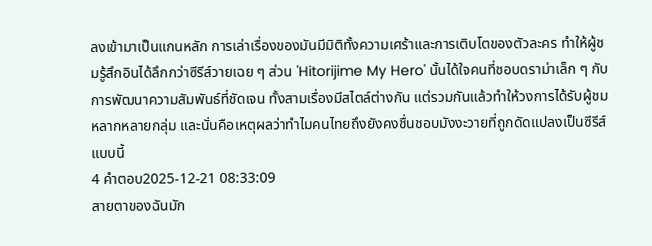ลงเข้ามาเป็นแกนหลัก การเล่าเรื่องของมันมีมิติทั้งความเศร้าและการเติบโตของตัวละคร ทำให้ผู้ชมรู้สึกอินได้ลึกกว่าซีรีส์วายเฉย ๆ ส่วน 'Hitorijime My Hero' นั้นได้ใจคนที่ชอบดราม่าเล็ก ๆ กับการพัฒนาความสัมพันธ์ที่ชัดเจน ทั้งสามเรื่องมีสไตล์ต่างกัน แต่รวมกันแล้วทำให้วงการได้รับผู้ชมหลากหลายกลุ่ม และนั่นคือเหตุผลว่าทำไมคนไทยถึงยังคงชื่นชอบมังงะวายที่ถูกดัดแปลงเป็นซีรีส์แบบนี้
4 คำตอบ2025-12-21 08:33:09
สายตาของฉันมัก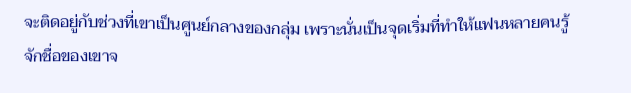จะติดอยู่กับช่วงที่เขาเป็นศูนย์กลางของกลุ่ม เพราะนั่นเป็นจุดเริ่มที่ทำให้แฟนหลายคนรู้จักชื่อของเขาจ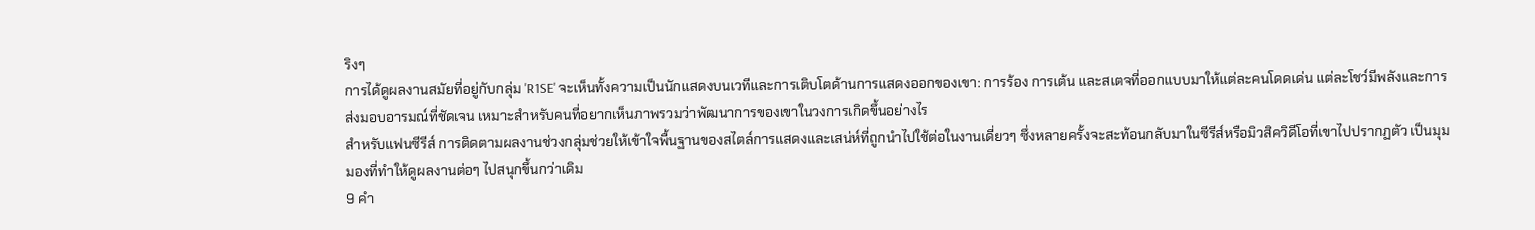ริงๆ
การได้ดูผลงานสมัยที่อยู่กับกลุ่ม 'R1SE' จะเห็นทั้งความเป็นนักแสดงบนเวทีและการเติบโตด้านการแสดงออกของเขา: การร้อง การเต้น และสเตจที่ออกแบบมาให้แต่ละคนโดดเด่น แต่ละโชว์มีพลังและการส่งมอบอารมณ์ที่ชัดเจน เหมาะสำหรับคนที่อยากเห็นภาพรวมว่าพัฒนาการของเขาในวงการเกิดขึ้นอย่างไร
สำหรับแฟนซีรีส์ การติดตามผลงานช่วงกลุ่มช่วยให้เข้าใจพื้นฐานของสไตล์การแสดงและเสน่ห์ที่ถูกนำไปใช้ต่อในงานเดี่ยวๆ ซึ่งหลายครั้งจะสะท้อนกลับมาในซีรีส์หรือมิวสิควิดีโอที่เขาไปปรากฏตัว เป็นมุมมองที่ทำให้ดูผลงานต่อๆ ไปสนุกขึ้นกว่าเดิม
9 คำ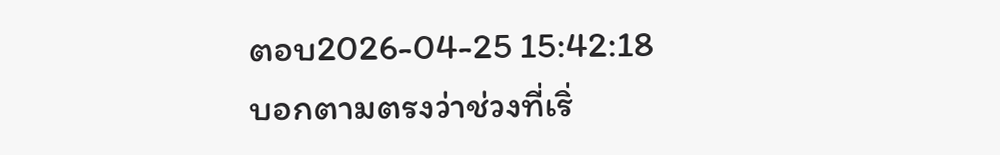ตอบ2026-04-25 15:42:18
บอกตามตรงว่าช่วงที่เริ่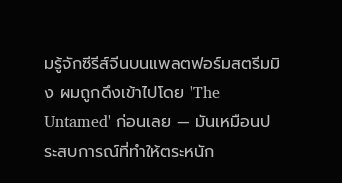มรู้จักซีรีส์จีนบนแพลตฟอร์มสตรีมมิง ผมถูกดึงเข้าไปโดย 'The Untamed' ก่อนเลย — มันเหมือนประสบการณ์ที่ทำให้ตระหนัก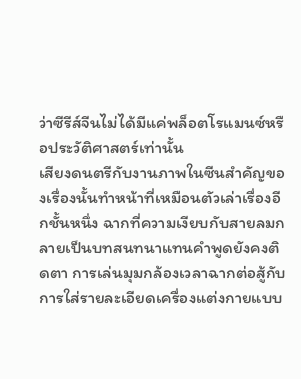ว่าซีรีส์จีนไม่ได้มีแค่พล็อตโรแมนซ์หรือประวัติศาสตร์เท่านั้น
เสียงดนตรีกับงานภาพในซีนสำคัญของเรื่องนั้นทำหน้าที่เหมือนตัวเล่าเรื่องอีกชั้นหนึ่ง ฉากที่ความเงียบกับสายลมกลายเป็นบทสนทนาแทนคำพูดยังคงติดตา การเล่นมุมกล้องเวลาฉากต่อสู้กับการใส่รายละเอียดเครื่องแต่งกายแบบ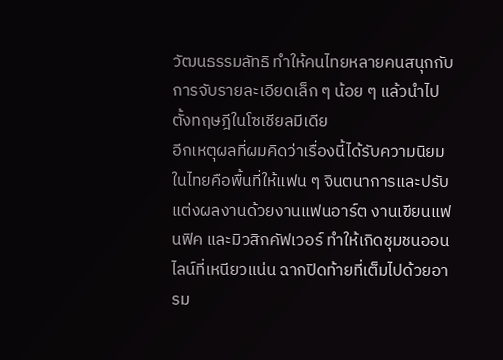วัฒนธรรมลัทธิ ทำให้คนไทยหลายคนสนุกกับการจับรายละเอียดเล็ก ๆ น้อย ๆ แล้วนำไปตั้งทฤษฎีในโซเชียลมีเดีย
อีกเหตุผลที่ผมคิดว่าเรื่องนี้ได้รับความนิยมในไทยคือพื้นที่ให้แฟน ๆ จินตนาการและปรับแต่งผลงานด้วยงานแฟนอาร์ต งานเขียนแฟนฟิค และมิวสิกคัฟเวอร์ ทำให้เกิดชุมชนออนไลน์ที่เหนียวแน่น ฉากปิดท้ายที่เต็มไปด้วยอารม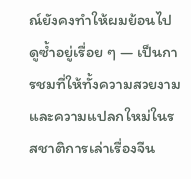ณ์ยังคงทำให้ผมย้อนไปดูซ้ำอยู่เรื่อย ๆ — เป็นการชมที่ให้ทั้งความสวยงามและความแปลกใหม่ในรสชาติการเล่าเรื่องจีน